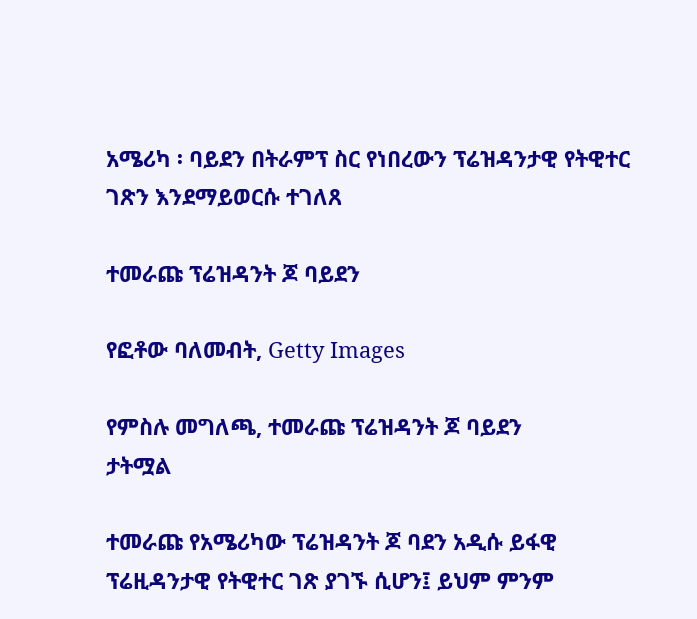አሜሪካ ፡ ባይደን በትራምፕ ስር የነበረውን ፕሬዝዳንታዊ የትዊተር ገጽን እንደማይወርሱ ተገለጸ

ተመራጩ ፕሬዝዳንት ጆ ባይደን

የፎቶው ባለመብት, Getty Images

የምስሉ መግለጫ, ተመራጩ ፕሬዝዳንት ጆ ባይደን
ታትሟል

ተመራጩ የአሜሪካው ፕሬዝዳንት ጆ ባደን አዲሱ ይፋዊ ፕሬዚዳንታዊ የትዊተር ገጽ ያገኙ ሲሆን፤ ይህም ምንም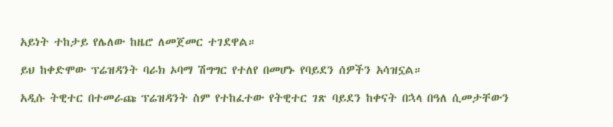አይነት ተከታይ የሌለው ከዜሮ ለመጀመር ተገደዋል።

ይህ ከቀድሞው ፕሬዝዳንት ባራክ ኦባማ ሽግግር የተለየ በመሆኑ የባይደን ሰዎችን አሳዝኗል።

አዲሱ ትዊተር በተመራጩ ፕሬዝዳንት ስም የተከፈተው የትዊተር ገጽ ባይደን ከቀናት በኋላ በዓለ ሲመታቸውን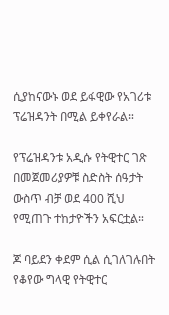ሲያከናውኑ ወደ ይፋዊው የአገሪቱ ፕሬዝዳንት በሚል ይቀየራል።

የፕሬዝዳንቱ አዲሱ የትዊተር ገጽ በመጀመሪያዎቹ ስድስት ሰዓታት ውስጥ ብቻ ወደ 400 ሺህ የሚጠጉ ተከታዮችን አፍርቷል።

ጆ ባይደን ቀደም ሲል ሲገለገሉበት የቆየው ግላዊ የትዊተር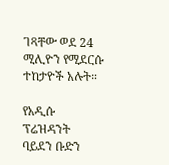ገጻቸው ወደ 24 ሚሊዮን የሚደርሱ ተከታዮች አሉት።

የአዲሱ ፕሬዝዳንት ባይደን ቡድን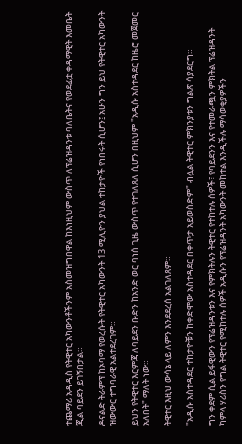ተጨማሪ አዳዲስ የትዊተር አካውንቶችንም አስመዝግበዋል ከእነዚህም ውስጥ ለፕሬዝዳንቱ ባለቤትና የወደፊቷ ቀዳማዊት እመቤት ጂል ባይደን ይገኝበታል።

ዶናልድ ትራምፕ ከኦባማ የወረሱት የትዊተር አካውንት 13 ሚሊዮን ያህል ተከታዮች የነበሩት ሲሆን፤ አሁን ግን ይህ የትዊተር አካውንት ዝውውር ተግባራዊ አልተደረገም።

ይህን የትዊተር እርምጃ ለባይደን ቡድን ከአንድ ወር ባነሰ ጊዜ ውስጥ የተገለጸለ ሲሆን በዚህም "አዲሱ አስተዳደር ከዜሮ መጀመር አለበት" ማለት ነው።

ትዊተር እዚህ ውሳኔ ላይ ለምን እንደደረሰ አልገለጸም።

"አዲሱ አስተዳደር ተከታዮቹን ከቀድሞው አስተዳደር በቀጥታ አይወስድም" ብሏል ትዊተር ምክንያቱን ግልጽ ሳያደርግ።

ግን ቀደም ሲል ይፋዊውን የፕሬዝዳንቱን እና የምክትሉን ትዊተር የተከተሉ ሰዎች፣ የባይደንን እና የተመራጯን ምክትል ፕሬዝዳንት ካምላ ሃሪስን የግል ትዊተር የሚከተሉ ሰዎች አዲሱን የፕሬዝዳንት አካውንት መከተል እንዲችሉ ማሳወቂያዎችን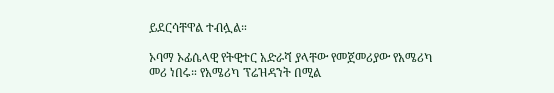ይደርሳቸዋል ተብሏል።

ኦባማ ኦፊሴላዊ የትዊተር አድራሻ ያላቸው የመጀመሪያው የአሜሪካ መሪ ነበሩ። የአሜሪካ ፕሬዝዳንት በሚል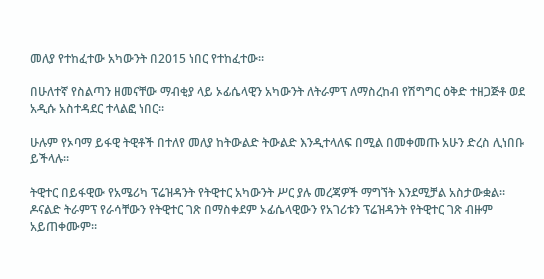መለያ የተከፈተው አካውንት በ2015 ነበር የተከፈተው።

በሁለተኛ የስልጣን ዘመናቸው ማብቂያ ላይ ኦፊሴላዊን አካውንት ለትራምፕ ለማስረከብ የሽግግር ዕቅድ ተዘጋጅቶ ወደ አዲሱ አስተዳደር ተላልፎ ነበር።

ሁሉም የኦባማ ይፋዊ ትዊቶች በተለየ መለያ ከትውልድ ትውልድ እንዲተላለፍ በሚል በመቀመጡ አሁን ድረስ ሊነበቡ ይችላሉ።

ትዊተር በይፋዊው የአሜሪካ ፕሬዝዳንት የትዊተር አካውንት ሥር ያሉ መረጃዎች ማግኘት እንደሚቻል አስታውቋል። ዶናልድ ትራምፕ የራሳቸውን የትዊተር ገጽ በማስቀደም ኦፊሴላዊውን የአገሪቱን ፕሬዝዳንት የትዊተር ገጽ ብዙም አይጠቀሙም።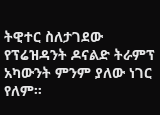ትዊተር ስለታገደው የፕሬዝዳንት ዶናልድ ትራምፕ አካውንት ምንም ያለው ነገር የለም።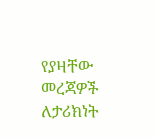የያዛቸው መረጃዎች ለታሪክነት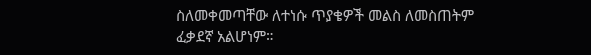ስለመቀመጣቸው ለተነሱ ጥያቄዎች መልስ ለመስጠትም ፈቃደኛ አልሆነም።